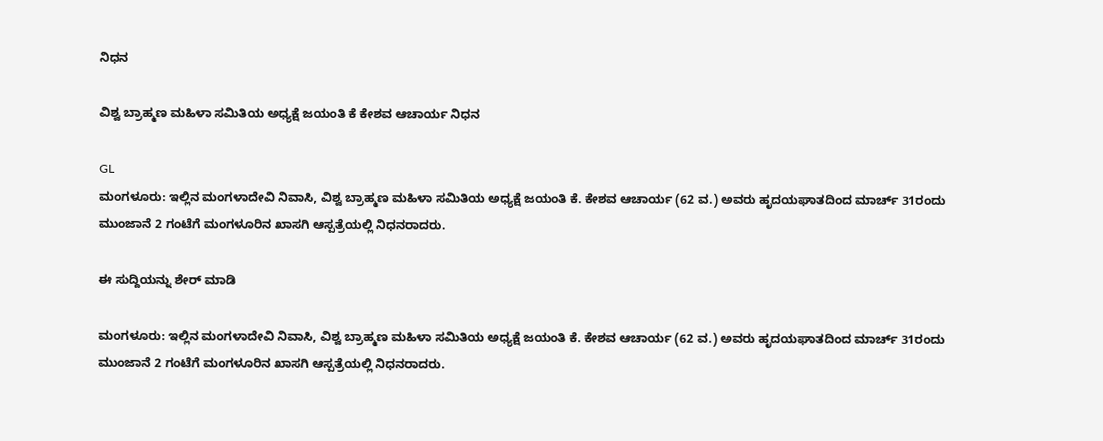ನಿಧನ

ವಿಶ್ವ ಬ್ರಾಹ್ಮಣ ಮಹಿಳಾ ಸಮಿತಿಯ ಅಧ್ಯಕ್ಷೆ ಜಯಂತಿ ಕೆ ಕೇಶವ ಆಚಾರ್ಯ ನಿಧನ

GL
ಮಂಗಳೂರು: ಇಲ್ಲಿನ ಮಂಗಳಾದೇವಿ ನಿವಾಸಿ, ವಿಶ್ವ ಬ್ರಾಹ್ಮಣ ಮಹಿಳಾ ಸಮಿತಿಯ ಅಧ್ಯಕ್ಷೆ‌ ಜಯಂತಿ ಕೆ. ಕೇಶವ ಆಚಾರ್ಯ (62 ವ.) ಅವರು ಹೃದಯಘಾತದಿಂದ ಮಾರ್ಚ್ 31ರಂದು ಮುಂಜಾನೆ 2 ಗಂಟೆಗೆ ಮಂಗಳೂರಿನ ಖಾಸಗಿ ಆಸ್ಪತ್ರೆಯಲ್ಲಿ ನಿಧನರಾದರು.

ಈ ಸುದ್ದಿಯನ್ನು ಶೇರ್ ಮಾಡಿ

ಮಂಗಳೂರು: ಇಲ್ಲಿನ ಮಂಗಳಾದೇವಿ ನಿವಾಸಿ, ವಿಶ್ವ ಬ್ರಾಹ್ಮಣ ಮಹಿಳಾ ಸಮಿತಿಯ ಅಧ್ಯಕ್ಷೆ‌ ಜಯಂತಿ ಕೆ. ಕೇಶವ ಆಚಾರ್ಯ (62 ವ.) ಅವರು ಹೃದಯಘಾತದಿಂದ ಮಾರ್ಚ್ 31ರಂದು ಮುಂಜಾನೆ 2 ಗಂಟೆಗೆ ಮಂಗಳೂರಿನ ಖಾಸಗಿ ಆಸ್ಪತ್ರೆಯಲ್ಲಿ ನಿಧನರಾದರು.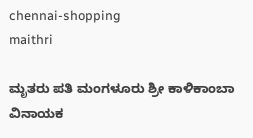chennai-shopping
maithri

ಮೃತರು ಪತಿ ಮಂಗಳೂರು ಶ್ರೀ ಕಾಳಿಕಾಂಬಾ ವಿನಾಯಕ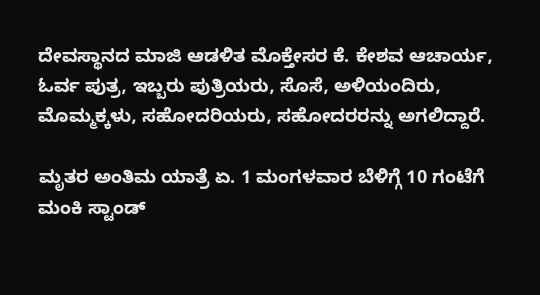ದೇವಸ್ಥಾನದ ಮಾಜಿ ಆಡಳಿತ ಮೊಕ್ತೇಸರ ಕೆ. ಕೇಶವ ಆಚಾರ್ಯ, ಓರ್ವ ಪುತ್ರ, ಇಬ್ಬರು ಪುತ್ರಿಯರು, ಸೊಸೆ, ಅಳಿಯಂದಿರು, ಮೊಮ್ಮಕ್ಕಳು, ಸಹೋದರಿಯರು, ಸಹೋದರರನ್ನು ಅಗಲಿದ್ದಾರೆ.

ಮೃತರ ಅಂತಿಮ ಯಾತ್ರೆ ಏ. 1 ಮಂಗಳವಾರ ಬೆಳಿಗ್ಗೆ 10 ಗಂಟೆಗೆ ಮಂಕಿ ಸ್ಟಾಂಡ್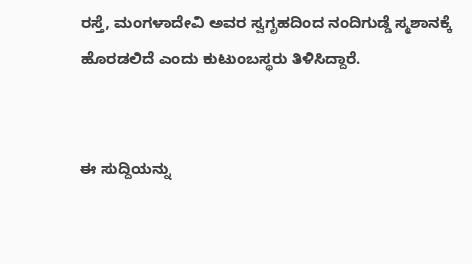ರಸ್ತೆ, ಮಂಗಳಾದೇವಿ ಅವರ ಸ್ವಗೃಹದಿಂದ ನಂದಿಗುಡ್ಡೆ ಸ್ಮಶಾನಕ್ಕೆ ಹೊರಡಲಿದೆ ಎಂದು ಕುಟುಂಬಸ್ಥರು ತಿಳಿಸಿದ್ದಾರೆ.


ಈ ಸುದ್ದಿಯನ್ನು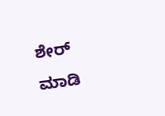ಶೇರ್ ಮಾಡಿ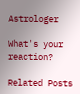Astrologer

What's your reaction?

Related Posts